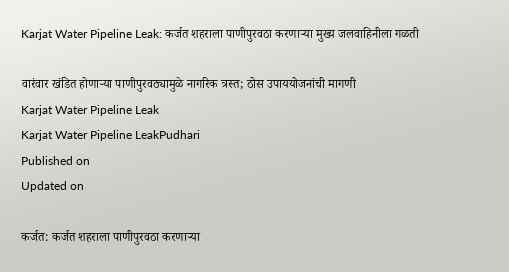Karjat Water Pipeline Leak: कर्जत शहराला पाणीपुरवठा करणाऱ्या मुख्य जलवाहिनीला गळती

वारंवार खंडित होणाऱ्या पाणीपुरवठ्यामुळे नागरिक त्रस्त; ठोस उपाययोजनांची मागणी
Karjat Water Pipeline Leak
Karjat Water Pipeline LeakPudhari
Published on
Updated on

कर्जत: कर्जत शहराला पाणीपुरवठा करणाऱ्या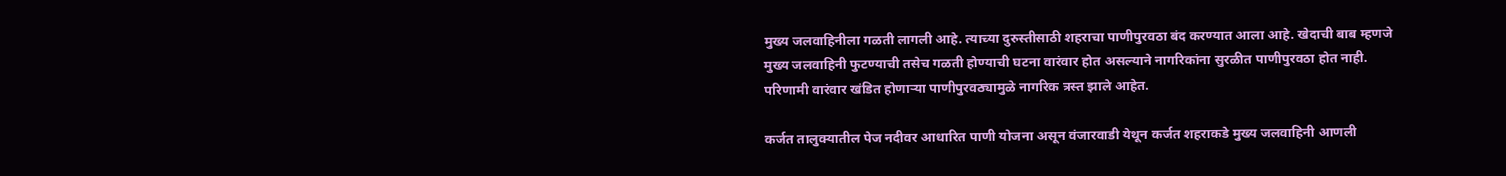मुख्य जलवाहिनीला गळती लागली आहे. त्याच्या दुरुस्तीसाठी शहराचा पाणीपुरवठा बंद करण्यात आला आहे. खेदाची बाब म्हणजे मुख्य जलवाहिनी फुटण्याची तसेच गळती होण्याची घटना वारंवार होत असल्याने नागरिकांना सुरळीत पाणीपुरवठा होत नाही. परिणामी वारंवार खंडित होणाऱ्या पाणीपुरवठ्यामुळे नागरिक त्रस्त झाले आहेत.

कर्जत तालुक्यातील पेज नदीवर आधारित पाणी योजना असून वंजारवाडी येथून कर्जत शहराकडे मुख्य जलवाहिनी आणली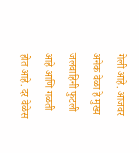गेली आहे. आजवर अनेक वेळा हे मुख्य जलवाहिनी फुटली आहे आणि गळती होत आहे. दर वेळेस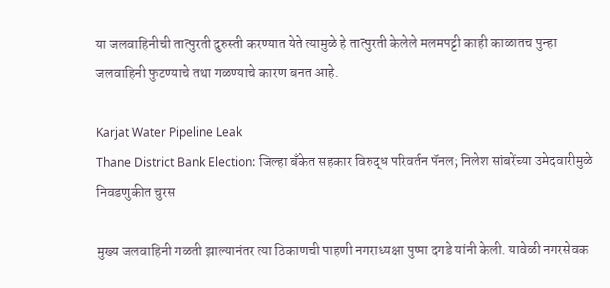या जलवाहिनीची तात्पुरती दुरुस्ती करण्यात येते त्यामुळे हे तात्पुरती केलेले मलमपट्टी काही काळातच पुन्हा जलवाहिनी फुटण्याचे तथा गळण्याचे कारण बनत आहे.

Karjat Water Pipeline Leak
Thane District Bank Election: जिल्हा बँकेत सहकार विरुद्ध परिवर्तन पॅनल; निलेश सांबरेंच्या उमेदवारीमुळे निवडणुकीत चुरस

मुख्य जलवाहिनी गळती झाल्यानंतर त्या ठिकाणची पाहणी नगराध्यक्षा पुष्पा दगडे यांनी केली. यावेळी नगरसेवक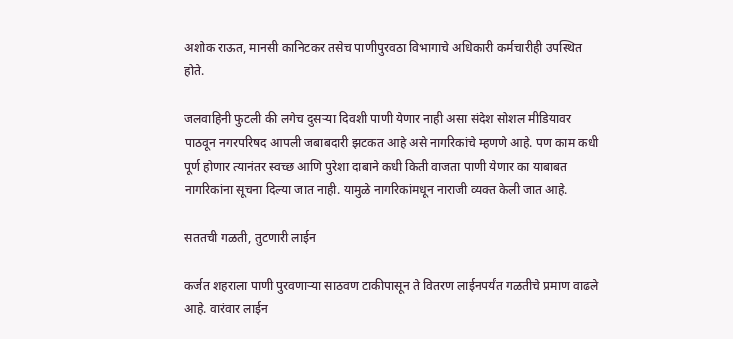अशोक राऊत, मानसी कानिटकर तसेच पाणीपुरवठा विभागाचे अधिकारी कर्मचारीही उपस्थित होते.

जलवाहिनी फुटली की लगेच दुसऱ्या दिवशी पाणी येणार नाही असा संदेश सोशल मीडियावर पाठवून नगरपरिषद आपली जबाबदारी झटकत आहे असे नागरिकांचे म्हणणे आहे. पण काम कधी पूर्ण होणार त्यानंतर स्वच्छ आणि पुरेशा दाबाने कधी किती वाजता पाणी येणार का याबाबत नागरिकांना सूचना दिल्या जात नाही. यामुळे नागरिकांमधून नाराजी व्यक्त केली जात आहे.

सततची गळती, तुटणारी लाईन

कर्जत शहराला पाणी पुरवणाऱ्या साठवण टाकीपासून ते वितरण लाईनपर्यंत गळतीचे प्रमाण वाढले आहे. वारंवार लाईन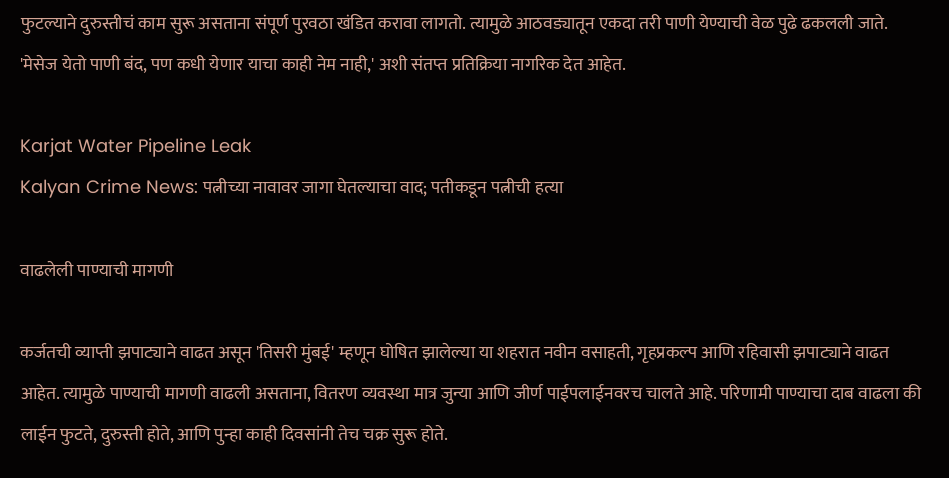फुटल्याने दुरुस्तीचं काम सुरू असताना संपूर्ण पुरवठा खंडित करावा लागतो. त्यामुळे आठवड्यातून एकदा तरी पाणी येण्याची वेळ पुढे ढकलली जाते. 'मेसेज येतो पाणी बंद, पण कधी येणार याचा काही नेम नाही,' अशी संतप्त प्रतिक्रिया नागरिक देत आहेत.

Karjat Water Pipeline Leak
Kalyan Crime News: पत्नीच्या नावावर जागा घेतल्याचा वाद; पतीकडून पत्नीची हत्या

वाढलेली पाण्याची मागणी

कर्जतची व्याप्ती झपाट्याने वाढत असून 'तिसरी मुंबई' म्हणून घोषित झालेल्या या शहरात नवीन वसाहती, गृहप्रकल्प आणि रहिवासी झपाट्याने वाढत आहेत. त्यामुळे पाण्याची मागणी वाढली असताना, वितरण व्यवस्था मात्र जुन्या आणि जीर्ण पाईपलाईनवरच चालते आहे. परिणामी पाण्याचा दाब वाढला की लाईन फुटते, दुरुस्ती होते, आणि पुन्हा काही दिवसांनी तेच चक्र सुरू होते.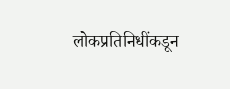लोकप्रतिनिधींकडून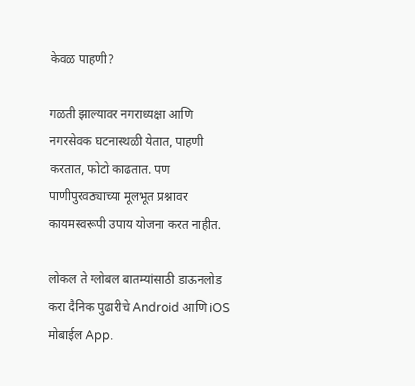केवळ पाहणी?

गळती झाल्यावर नगराध्यक्षा आणि नगरसेवक घटनास्थळी येतात, पाहणी करतात, फोटो काढतात. पण पाणीपुरवठ्याच्या मूलभूत प्रश्नावर कायमस्वरूपी उपाय योजना करत नाहीत.

लोकल ते ग्लोबल बातम्यांसाठी डाऊनलोड करा दैनिक पुढारीचे Android आणि iOS मोबाईल App.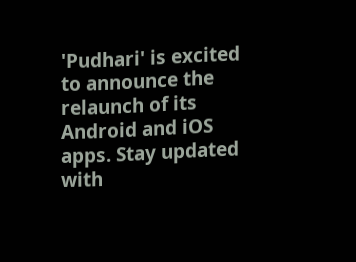'Pudhari' is excited to announce the relaunch of its Android and iOS apps. Stay updated with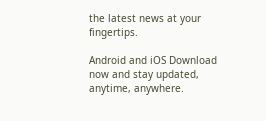the latest news at your fingertips.

Android and iOS Download now and stay updated, anytime, anywhere.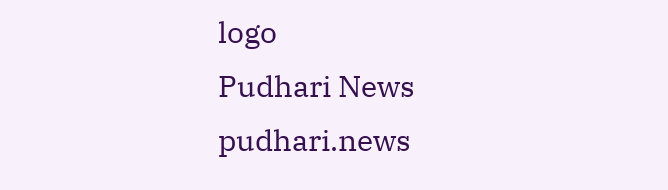logo
Pudhari News
pudhari.news